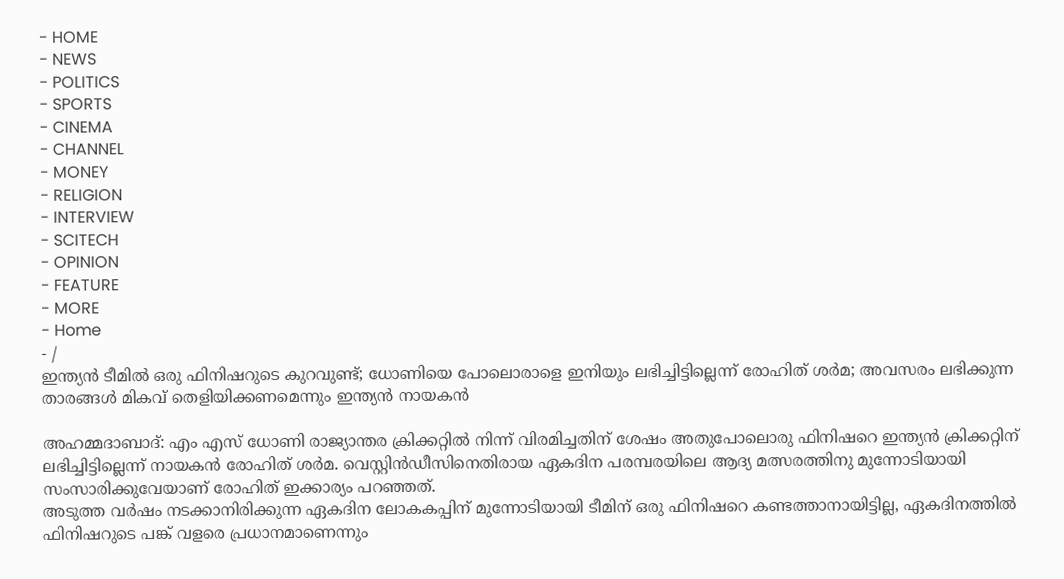- HOME
- NEWS
- POLITICS
- SPORTS
- CINEMA
- CHANNEL
- MONEY
- RELIGION
- INTERVIEW
- SCITECH
- OPINION
- FEATURE
- MORE
- Home
- /
ഇന്ത്യൻ ടീമിൽ ഒരു ഫിനിഷറുടെ കുറവുണ്ട്; ധോണിയെ പോലൊരാളെ ഇനിയും ലഭിച്ചിട്ടില്ലെന്ന് രോഹിത് ശർമ; അവസരം ലഭിക്കുന്ന താരങ്ങൾ മികവ് തെളിയിക്കണമെന്നും ഇന്ത്യൻ നായകൻ

അഹമ്മദാബാദ്: എം എസ് ധോണി രാജ്യാന്തര ക്രിക്കറ്റിൽ നിന്ന് വിരമിച്ചതിന് ശേഷം അതുപോലൊരു ഫിനിഷറെ ഇന്ത്യൻ ക്രിക്കറ്റിന് ലഭിച്ചിട്ടില്ലെന്ന് നായകൻ രോഹിത് ശർമ. വെസ്റ്റിൻഡീസിനെതിരായ ഏകദിന പരമ്പരയിലെ ആദ്യ മത്സരത്തിനു മുന്നോടിയായി സംസാരിക്കുവേയാണ് രോഹിത് ഇക്കാര്യം പറഞ്ഞത്.
അടുത്ത വർഷം നടക്കാനിരിക്കുന്ന ഏകദിന ലോകകപ്പിന് മുന്നോടിയായി ടീമിന് ഒരു ഫിനിഷറെ കണ്ടത്താനായിട്ടില്ല, ഏകദിനത്തിൽ ഫിനിഷറുടെ പങ്ക് വളരെ പ്രധാനമാണെന്നും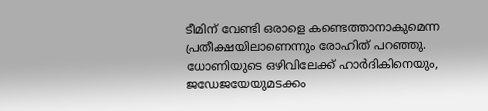ടീമിന് വേണ്ടി ഒരാളെ കണ്ടെത്താനാകുമെന്ന പ്രതീക്ഷയിലാണെന്നും രോഹിത് പറഞ്ഞു.
ധോണിയുടെ ഒഴിവിലേക്ക് ഹാർദികിനെയും, ജഡേജയേയുമടക്കം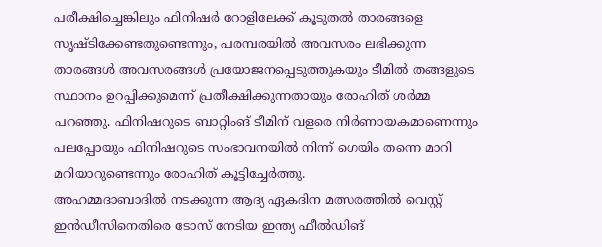പരീക്ഷിച്ചെങ്കിലും ഫിനിഷർ റോളിലേക്ക് കൂടുതൽ താരങ്ങളെ സൃഷ്ടിക്കേണ്ടതുണ്ടെന്നും, പരമ്പരയിൽ അവസരം ലഭിക്കുന്ന താരങ്ങൾ അവസരങ്ങൾ പ്രയോജനപ്പെടുത്തുകയും ടീമിൽ തങ്ങളുടെ സ്ഥാനം ഉറപ്പിക്കുമെന്ന് പ്രതീക്ഷിക്കുന്നതായും രോഹിത് ശർമ്മ പറഞ്ഞു. ഫിനിഷറുടെ ബാറ്റിംങ് ടീമിന് വളരെ നിർണായകമാണെന്നും പലപ്പോയും ഫിനിഷറുടെ സംഭാവനയിൽ നിന്ന് ഗെയിം തന്നെ മാറി മറിയാറുണ്ടെന്നും രോഹിത് കൂട്ടിച്ചേർത്തു.
അഹമ്മദാബാദിൽ നടക്കുന്ന ആദ്യ ഏകദിന മത്സരത്തിൽ വെസ്റ്റ് ഇൻഡീസിനെതിരെ ടോസ് നേടിയ ഇന്ത്യ ഫീൽഡിങ്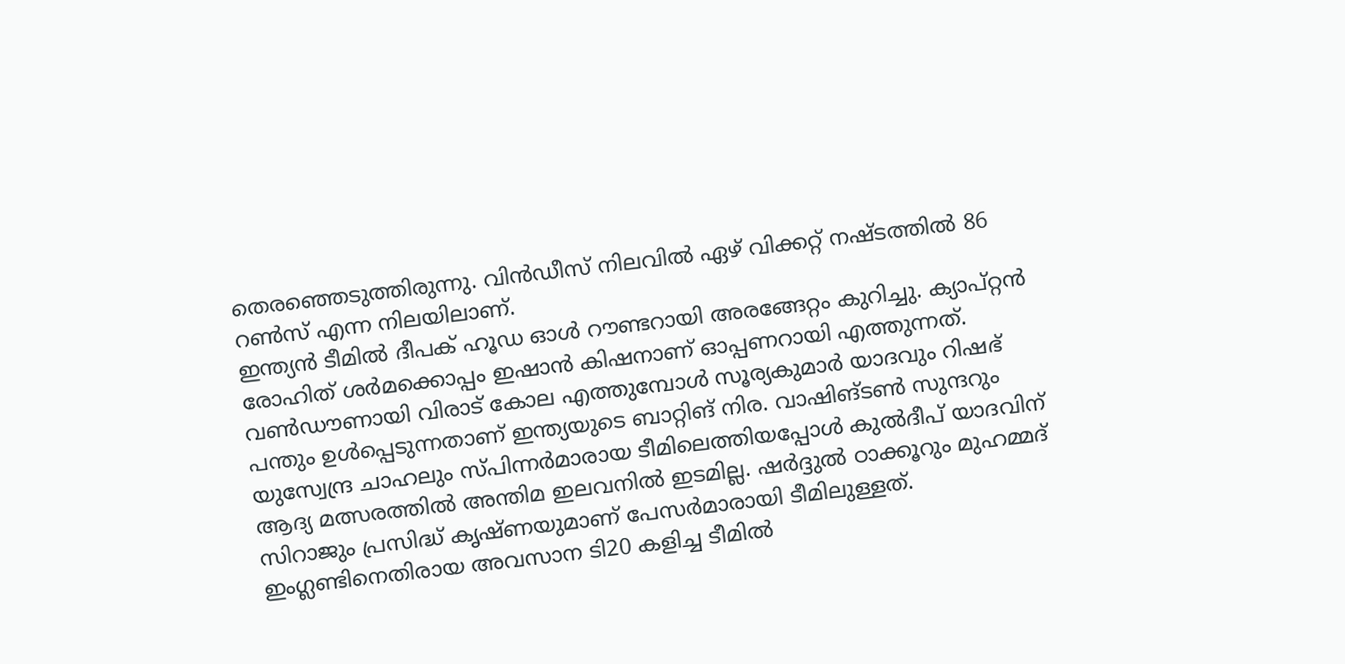തെരഞ്ഞെടുത്തിരുന്നു. വിൻഡീസ് നിലവിൽ ഏഴ് വിക്കറ്റ് നഷ്ടത്തിൽ 86 റൺസ് എന്ന നിലയിലാണ്.
ഇന്ത്യൻ ടീമിൽ ദീപക് ഹൂഡ ഓൾ റൗണ്ടറായി അരങ്ങേറ്റം കുറിച്ചു. ക്യാപ്റ്റൻ രോഹിത് ശർമക്കൊപ്പം ഇഷാൻ കിഷനാണ് ഓപ്പണറായി എത്തുന്നത്.
വൺഡൗണായി വിരാട് കോല എത്തുമ്പോൾ സൂര്യകുമാർ യാദവും റിഷഭ് പന്തും ഉൾപ്പെടുന്നതാണ് ഇന്ത്യയുടെ ബാറ്റിങ് നിര. വാഷിങ്ടൺ സുന്ദറും യുസ്വേന്ദ്ര ചാഹലും സ്പിന്നർമാരായ ടീമിലെത്തിയപ്പോൾ കുൽദീപ് യാദവിന് ആദ്യ മത്സരത്തിൽ അന്തിമ ഇലവനിൽ ഇടമില്ല. ഷർദ്ദുൽ ഠാക്കൂറും മുഹമ്മദ് സിറാജും പ്രസിദ്ധ് കൃഷ്ണയുമാണ് പേസർമാരായി ടീമിലുള്ളത്.
ഇംഗ്ലണ്ടിനെതിരായ അവസാന ടി20 കളിച്ച ടീമിൽ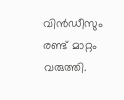വിൻഡീസും രണ്ട് മാറ്റം വരുത്തി.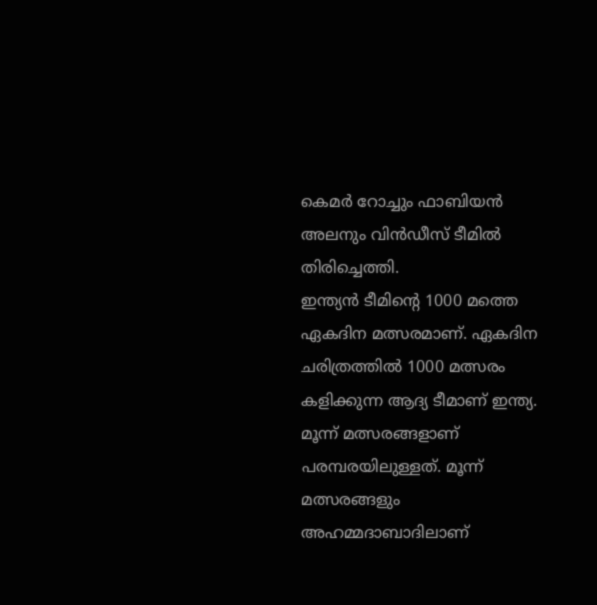കെമർ റോച്ചും ഫാബിയൻ അലനും വിൻഡീസ് ടീമിൽ തിരിച്ചെത്തി.
ഇന്ത്യൻ ടീമിന്റെ 1000 മത്തെ ഏകദിന മത്സരമാണ്. ഏകദിന ചരിത്രത്തിൽ 1000 മത്സരം കളിക്കുന്ന ആദ്യ ടീമാണ് ഇന്ത്യ. മൂന്ന് മത്സരങ്ങളാണ് പരമ്പരയിലുള്ളത്. മൂന്ന് മത്സരങ്ങളും അഹമ്മദാബാദിലാണ്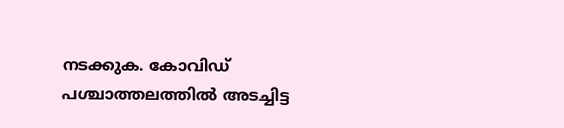നടക്കുക. കോവിഡ് പശ്ചാത്തലത്തിൽ അടച്ചിട്ട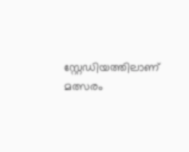സ്റ്റേഡിയത്തിലാണ് മത്സരം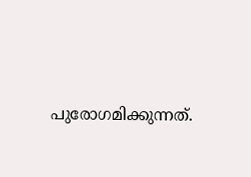പുരോഗമിക്കുന്നത്.